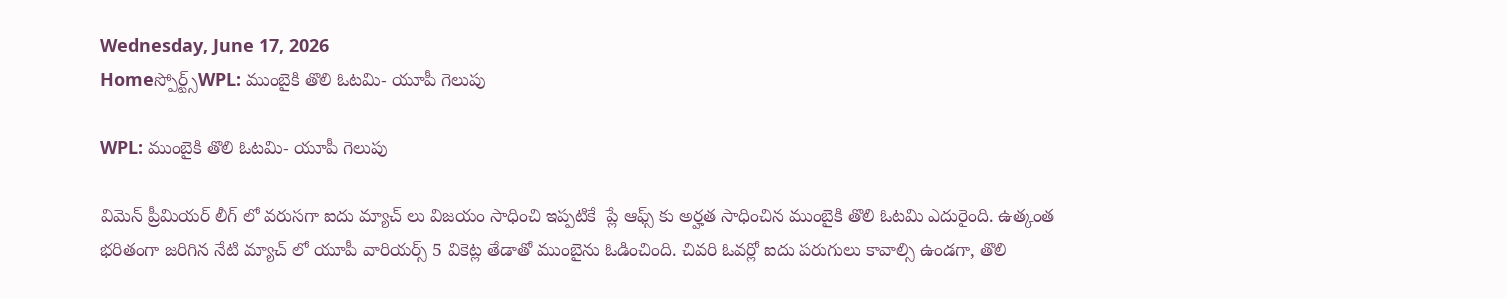Wednesday, June 17, 2026
Homeస్పోర్ట్స్WPL: ముంబైకి తొలి ఓటమి- యూపీ గెలుపు

WPL: ముంబైకి తొలి ఓటమి- యూపీ గెలుపు

విమెన్ ప్రీమియర్ లీగ్ లో వరుసగా ఐదు మ్యాచ్ లు విజయం సాధించి ఇప్పటికే  ప్లే ఆఫ్స్ కు అర్హత సాధించిన ముంబైకి తొలి ఓటమి ఎదురైంది. ఉత్కంత భరితంగా జరిగిన నేటి మ్యాచ్ లో యూపీ వారియర్స్ 5 వికెట్ల తేడాతో ముంబైను ఓడించింది. చివరి ఓవర్లో ఐదు పరుగులు కావాల్సి ఉండగా, తొలి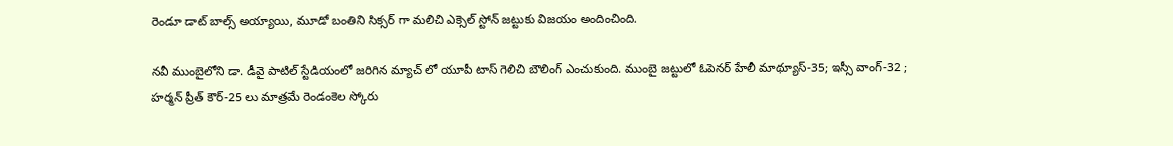రెండూ డాట్ బాల్స్ అయ్యాయి, మూడో బంతిని సిక్సర్ గా మలిచి ఎక్సెల్ స్టోన్ జట్టుకు విజయం అందించింది.

నవీ ముంబైలోని డా. డీవై పాటిల్ స్టేడియంలో జరిగిన మ్యాచ్ లో యూపీ టాస్ గెలిచి బౌలింగ్ ఎంచుకుంది. ముంబై జట్టులో ఓపెనర్ హేలీ మాథ్యూస్-35; ఇస్సీ వాంగ్-32 ; హర్మన్ ప్రీత్ కౌర్-25 లు మాత్రమే రెండంకెల స్కోరు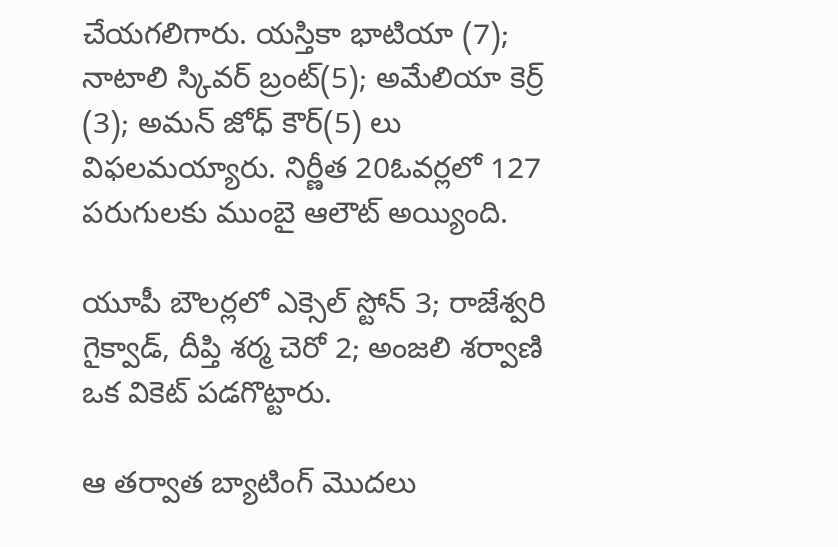చేయగలిగారు. యస్తికా భాటియా (7); నాటాలి స్కివర్ బ్రంట్(5); అమేలియా కెర్ర్ (3); అమన్ జోధ్ కౌర్(5) లు విఫలమయ్యారు. నిర్ణీత 20ఓవర్లలో 127 పరుగులకు ముంబై ఆలౌట్ అయ్యింది.

యూపీ బౌలర్లలో ఎక్సెల్ స్టోన్ 3; రాజేశ్వరి గైక్వాడ్, దీప్తి శర్మ చెరో 2; అంజలి శర్వాణి ఒక వికెట్ పడగొట్టారు.

ఆ తర్వాత బ్యాటింగ్ మొదలు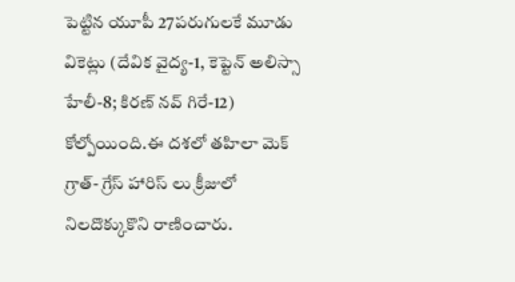పెట్టిన యూపీ 27పరుగులకే మూడు వికెట్లు (దేవిక వైద్య-1, కెప్టెన్ అలిస్సా హేలీ-8; కిరణ్ నవ్ గిరే-12) కోల్పోయింది.ఈ దశలో తహిలా మెక్ గ్రాత్- గ్రేస్ హారిస్ లు క్రీజులో నిలదొక్కుకొని రాణించారు.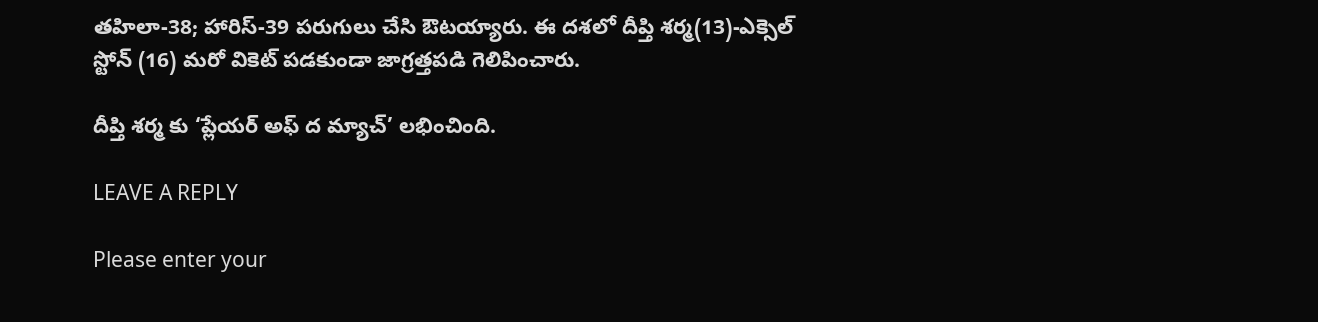తహిలా-38; హారిస్-39 పరుగులు చేసి ఔటయ్యారు. ఈ దశలో దీప్తి శర్మ(13)-ఎక్సెల్ స్టోన్ (16) మరో వికెట్ పడకుండా జాగ్రత్తపడి గెలిపించారు.

దీప్తి శర్మ కు ‘ప్లేయర్ అఫ్ ద మ్యాచ్’ లభించింది.

LEAVE A REPLY

Please enter your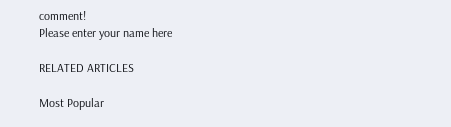comment!
Please enter your name here

RELATED ARTICLES

Most Popular